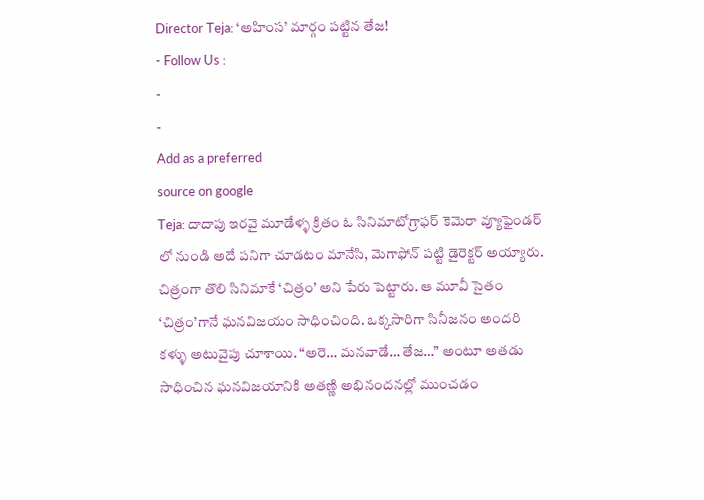Director Teja: ‘అహింస’ మార్గం పట్టిన తేజ!
- Follow Us :
-
-
Add as a preferred
source on google
Teja: దాదాపు ఇరవై మూడేళ్ళ క్రితం ఓ సినిమాటోగ్రాఫర్ కెమెరా వ్యూఫైండర్ లో నుండి అదే పనిగా చూడటం మానేసి, మెగాఫోన్ పట్టి డైరెక్టర్ అయ్యారు. చిత్రంగా తొలి సినిమాకే ‘చిత్రం’ అని పేరు పెట్టారు. ఆ మూవీ సైతం ‘చిత్రం’గానే ఘనవిజయం సాధించింది. ఒక్కసారిగా సినీజనం అందరి కళ్ళు అటువైపు చూశాయి. “అరె… మనవాడే… తేజ…” అంటూ అతడు సాధించిన ఘనవిజయానికి అతణ్ణి అభినందనల్లో ముంచడం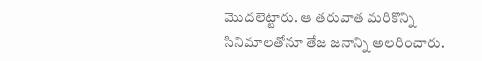మొదలెట్టారు. ఆ తరువాత మరికొన్ని సినిమాలతోనూ తేజ జనాన్ని అలరించారు.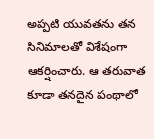అప్పటి యువతను తన సినిమాలతో విశేషంగా ఆకర్షించారు. ఆ తరువాత కూడా తనదైన పంథాలో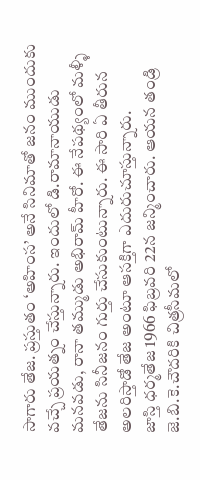సాగారు తేజ. ప్రస్తుతం ‘అహింస’ అనే సినిమాతో జనం ముందుకు వచ్చే ప్రయత్నం చేస్తున్నారు. ఇందులో డి.రామానాయుడు మనవడు, రానా తమ్ముడు అభిరామ్ హీరో. ఈ నేపథ్యంలో మళ్ళీ తేజను సినీజనం గుర్తు చేసుకుంటున్నారు. ఈ సారి ఏ తీరున అలరిస్తాడో తేజ అంటూ ఆసక్తిగా ఎదురుచూస్తున్నారు.
జాస్తి ధర్మతేజ 1966 ఫిబ్రవరి 22న జన్మించారు. ఆయన తండ్రి జె.బి.కె.చౌదరికి చిత్రసీమలో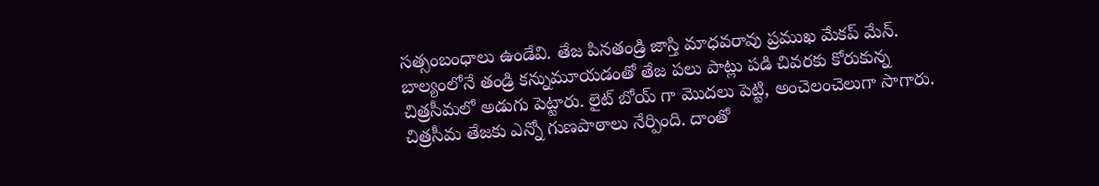సత్సంబంధాలు ఉండేవి. తేజ పినతండ్రి జాస్తి మాధవరావు ప్రముఖ మేకప్ మేన్. బాల్యంలోనే తండ్రి కన్నుమూయడంతో తేజ పలు పాట్లు పడి చివరకు కోరుకున్న చిత్రసీమలో అడుగు పెట్టారు. లైట్ బోయ్ గా మొదలు పెట్టి, అంచెలంచెలుగా సాగారు. చిత్రసీమ తేజకు ఎన్నో గుణపాఠాలు నేర్పింది. దాంతో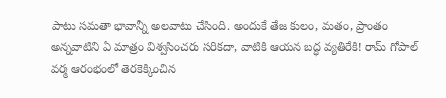పాటు సమతా భావాన్నీ అలవాటు చేసింది. అందుకే తేజ కులం, మతం, ప్రాంతం అన్నవాటిని ఏ మాత్రం విశ్వసించరు సరికదా, వాటికి ఆయన బద్ధ వ్యతిరేకి! రామ్ గోపాల్ వర్మ ఆరంభంలో తెరకెక్కించిన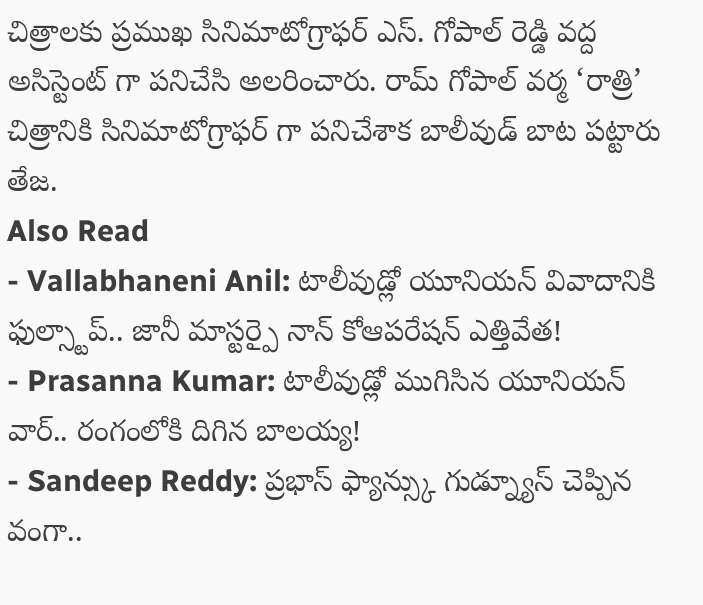చిత్రాలకు ప్రముఖ సినిమాటోగ్రాఫర్ ఎస్. గోపాల్ రెడ్డి వద్ద అసిస్టెంట్ గా పనిచేసి అలరించారు. రామ్ గోపాల్ వర్మ ‘రాత్రి’ చిత్రానికి సినిమాటోగ్రాఫర్ గా పనిచేశాక బాలీవుడ్ బాట పట్టారు తేజ.
Also Read
- Vallabhaneni Anil: టాలీవుడ్లో యూనియన్ వివాదానికి ఫుల్స్టాప్.. జానీ మాస్టర్పై నాన్ కోఆపరేషన్ ఎత్తివేత!
- Prasanna Kumar: టాలీవుడ్లో ముగిసిన యూనియన్ వార్.. రంగంలోకి దిగిన బాలయ్య!
- Sandeep Reddy: ప్రభాస్ ఫ్యాన్స్కు గుడ్న్యూస్ చెప్పిన వంగా..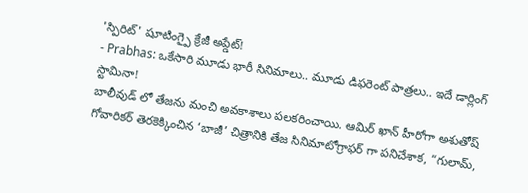'స్పిరిట్' షూటింగ్పై క్రేజీ అప్డేట్!
- Prabhas: ఒకేసారి మూడు భారీ సినిమాలు.. మూడు డిఫరెంట్ పాత్రలు.. ఇదే డార్లింగ్ స్టామినా!
బాలీవుడ్ లో తేజను మంచి అవకాశాలు పలకరించాయి. ఆమిర్ ఖాన్ హీరోగా అశుతోష్ గోవారికర్ తెరకెక్కించిన ‘బాజీ’ చిత్రానికి తేజ సినిమాటోగ్రాఫర్ గా పనిచేశాక, “గులామ్,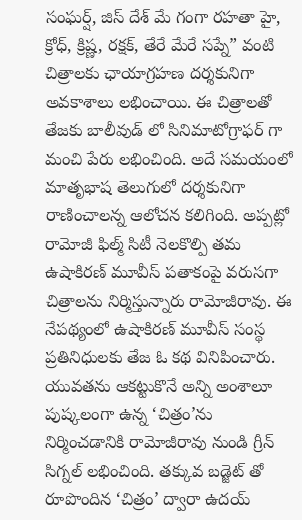సంఘర్ష్, జిస్ దేశ్ మే గంగా రహతా హై, క్రోధ్, క్రిష్ణ, రక్షక్, తేరే మేరే సప్నే” వంటి చిత్రాలకు ఛాయాగ్రహణ దర్శకునిగా అవకాశాలు లభించాయి. ఈ చిత్రాలతో తేజకు బాలీవుడ్ లో సినిమాటోగ్రాఫర్ గా మంచి పేరు లభించింది. అదే సమయంలో మాతృభాష తెలుగులో దర్శకునిగా రాణించాలన్న ఆలోచన కలిగింది. అప్పట్లో రామోజీ ఫిల్మ్ సిటీ నెలకొల్పి తమ ఉషాకిరణ్ మూవీస్ పతాకంపై వరుసగా చిత్రాలను నిర్మిస్తున్నారు రామోజీరావు. ఈ నేపథ్యంలో ఉషాకిరణ్ మూవీస్ సంస్థ ప్రతినిధులకు తేజ ఓ కథ వినిపించారు. యువతను ఆకట్టుకొనే అన్ని అంశాలూ పుష్కలంగా ఉన్న ‘చిత్రం’ను నిర్మించడానికి రామోజీరావు నుండి గ్రీన్ సిగ్నల్ లభించింది. తక్కువ బడ్జెట్ తో రూపొందిన ‘చిత్రం’ ద్వారా ఉదయ్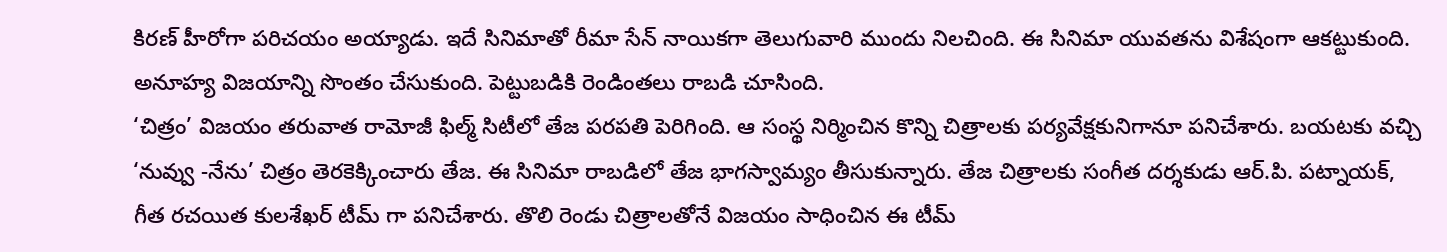కిరణ్ హీరోగా పరిచయం అయ్యాడు. ఇదే సినిమాతో రీమా సేన్ నాయికగా తెలుగువారి ముందు నిలచింది. ఈ సినిమా యువతను విశేషంగా ఆకట్టుకుంది. అనూహ్య విజయాన్ని సొంతం చేసుకుంది. పెట్టుబడికి రెండింతలు రాబడి చూసింది.
‘చిత్రం’ విజయం తరువాత రామోజీ ఫిల్మ్ సిటీలో తేజ పరపతి పెరిగింది. ఆ సంస్థ నిర్మించిన కొన్ని చిత్రాలకు పర్యవేక్షకునిగానూ పనిచేశారు. బయటకు వచ్చి ‘నువ్వు -నేను’ చిత్రం తెరకెక్కించారు తేజ. ఈ సినిమా రాబడిలో తేజ భాగస్వామ్యం తీసుకున్నారు. తేజ చిత్రాలకు సంగీత దర్శకుడు ఆర్.పి. పట్నాయక్, గీత రచయిత కులశేఖర్ టీమ్ గా పనిచేశారు. తొలి రెండు చిత్రాలతోనే విజయం సాధించిన ఈ టీమ్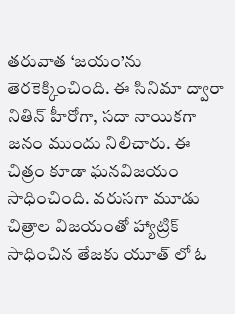తరువాత ‘జయం’ను తెరకెక్కించింది. ఈ సినిమా ద్వారా నితిన్ హీరోగా, సదా నాయికగా జనం ముందు నిలిచారు. ఈ చిత్రం కూడా ఘనవిజయం సాధించింది. వరుసగా మూడు చిత్రాల విజయంతో హ్యాట్రిక్ సాధించిన తేజకు యూత్ లో ఓ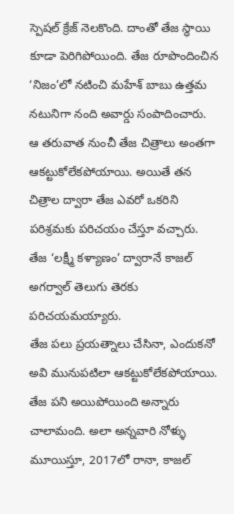స్పెషల్ క్రేజ్ నెలకొంది. దాంతో తేజ స్థాయి కూడా పెరిగిపోయింది. తేజ రూపొందించిన ‘నిజం’లో నటించి మహేశ్ బాబు ఉత్తమ నటునిగా నంది అవార్డు సంపాదించారు. ఆ తరువాత నుంచీ తేజ చిత్రాలు అంతగా ఆకట్టుకోలేకపోయాయి. అయితే తన చిత్రాల ద్వారా తేజ ఎవరో ఒకరిని పరిశ్రమకు పరిచయం చేస్తూ వచ్చారు. తేజ ‘లక్ష్మీ కళ్యాణం’ ద్వారానే కాజల్ అగర్వాల్ తెలుగు తెరకు పరిచయమయ్యారు.
తేజ పలు ప్రయత్నాలు చేసినా, ఎందుకనో అవి మునుపటిలా ఆకట్టుకోలేకపోయాయి. తేజ పని అయిపోయింది అన్నారు చాలామంది. అలా అన్నవారి నోళ్ళు మూయిస్తూ, 2017లో రానా, కాజల్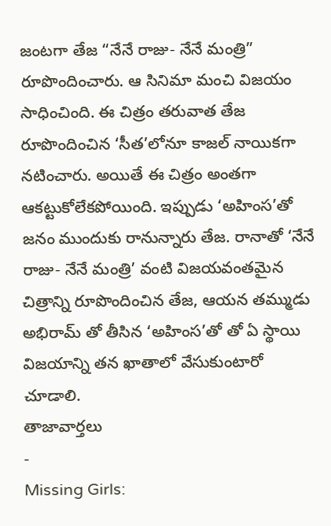జంటగా తేజ “నేనే రాజు- నేనే మంత్రి” రూపొందించారు. ఆ సినిమా మంచి విజయం సాధించింది. ఈ చిత్రం తరువాత తేజ రూపొందించిన ‘సీత’లోనూ కాజల్ నాయికగా నటించారు. అయితే ఈ చిత్రం అంతగా ఆకట్టుకోలేకపోయింది. ఇప్పుడు ‘అహింస’తో జనం ముందుకు రానున్నారు తేజ. రానాతో ‘నేనే రాజు- నేనే మంత్రి’ వంటి విజయవంతమైన చిత్రాన్ని రూపొందించిన తేజ, ఆయన తమ్ముడు అభిరామ్ తో తీసిన ‘అహింస’తో తో ఏ స్థాయి విజయాన్ని తన ఖాతాలో వేసుకుంటారో చూడాలి.
తాజావార్తలు
-
Missing Girls: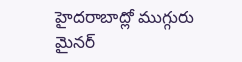హైదరాబాద్లో ముగ్గురు మైనర్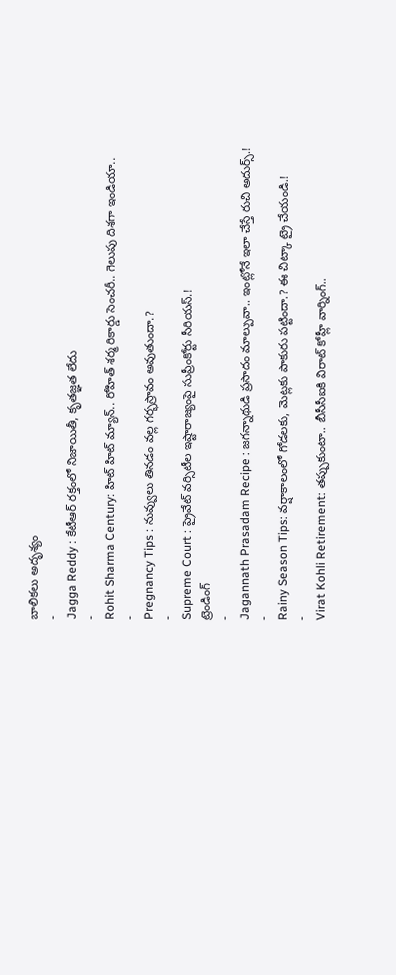బాలికలు అదృశ్యం
-
Jagga Reddy : కేటీఆర్ రక్తంలో నిజాయితీ, కృతజ్ఞత లేదు
-
Rohit Sharma Century: హిట్ హిట్ మ్యాన్.. రోహిత్ శర్మ రికార్డు సెంచరీ.. గెలుపు దిశగా ఇండియా..
-
Pregnancy Tips : నువ్వులు తినడం వల్ల గర్భస్రావం అవుతుందా.?
-
Supreme Court : ప్రైవేట్ వర్సిటీల ఇష్టారాజ్యంపై సుప్రీంకోర్టు సీరియస్.!
ట్రెండింగ్
-
Jagannath Prasadam Recipe : జగన్నాథుడి ప్రసాదం మాల్పువా.. ఇంట్లోనే ఇలా చేస్తే రుచి అదుర్స్.!
-
Rainy Season Tips: వర్షాకాలంలో గోడలకు, మెట్లకు పాకురు పట్టిందా.? ఈ చిట్కా ట్రై చేయండి.!
-
Virat Kohli Retirement: తప్పుకుంటా.. బీసీసీఐకి విరాట్ కోహ్లీ వార్నింగ్..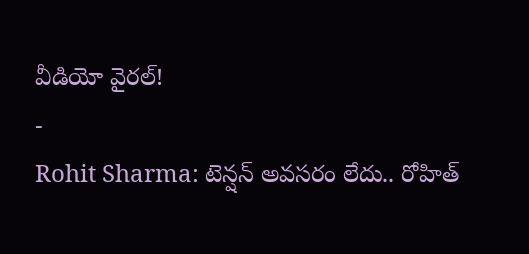వీడియో వైరల్!
-
Rohit Sharma: టెన్షన్ అవసరం లేదు.. రోహిత్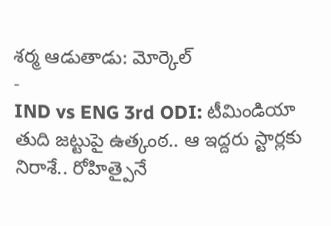శర్మ ఆడుతాడు: మోర్కెల్
-
IND vs ENG 3rd ODI: టీమిండియా తుది జట్టుపై ఉత్కంఠ.. ఆ ఇద్దరు స్టార్లకు నిరాశే.. రోహిత్పైనే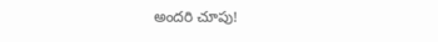అందరి చూపు!